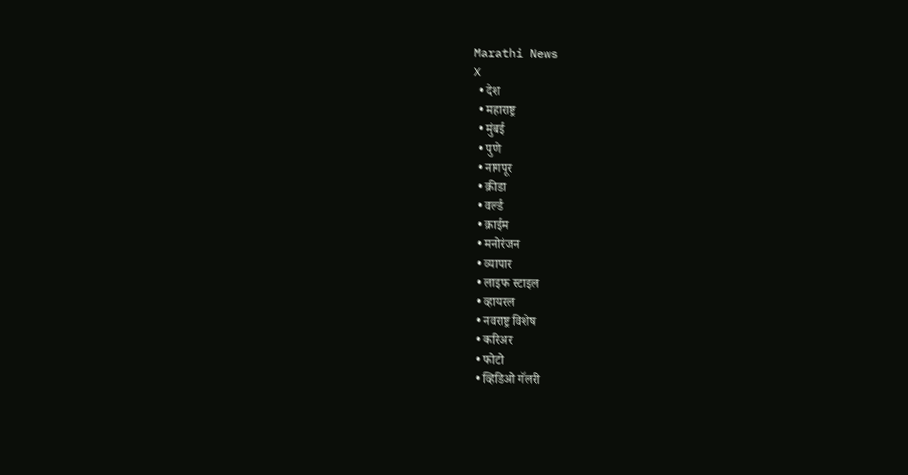Marathi News
X
  • देश
  • महाराष्ट्र
  • मुंबई
  • पुणे
  • नागपूर
  • क्रीडा
  • वर्ल्ड
  • क्राईम
  • मनोरंजन
  • व्यापार
  • लाइफ स्टाइल
  • व्हायरल
  • नवराष्ट्र विशेष
  • करिअर
  • फोटो
  • व्हिडिओ गॅलरी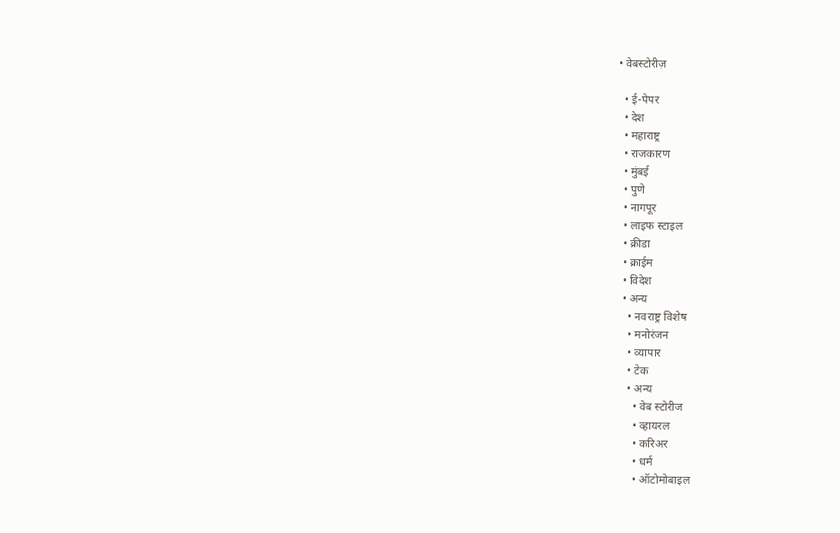• वेबस्टोरीज़

  • ई-पेपर
  • देश
  • महाराष्ट्र
  • राजकारण
  • मुंबई
  • पुणे
  • नागपूर
  • लाइफ स्टाइल
  • क्रीडा
  • क्राईम
  • विदेश
  • अन्य
    • नवराष्ट्र विशेष
    • मनोरंजन
    • व्यापार
    • टेक
    • अन्य
      • वेब स्टोरीज
      • व्हायरल
      • करिअर
      • धर्म
      • ऑटोमोबाइल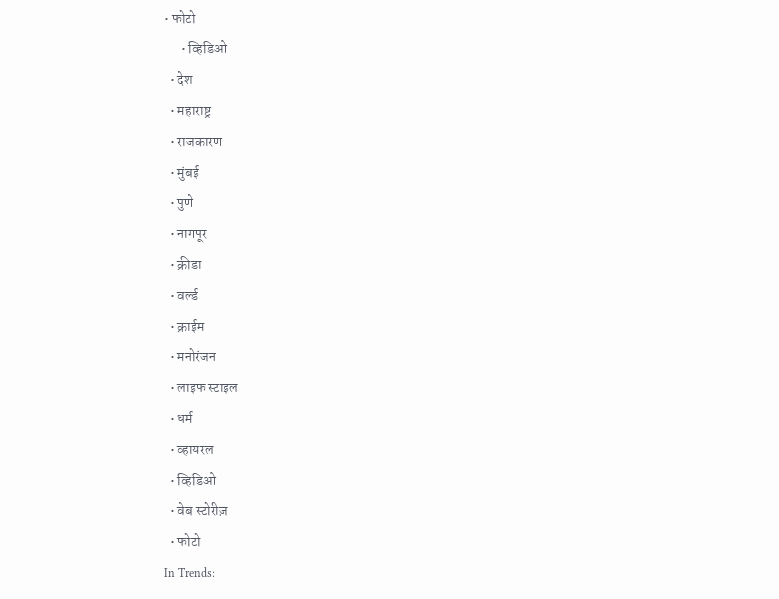• फोटो
      • व्हिडिओ
  • देश
  • महाराष्ट्र
  • राजकारण
  • मुंबई
  • पुणे
  • नागपूर
  • क्रीडा
  • वर्ल्ड
  • क्राईम
  • मनोरंजन
  • लाइफ स्टाइल
  • धर्म
  • व्हायरल
  • व्हिडिओ
  • वेब स्टोरीज़
  • फोटो
In Trends: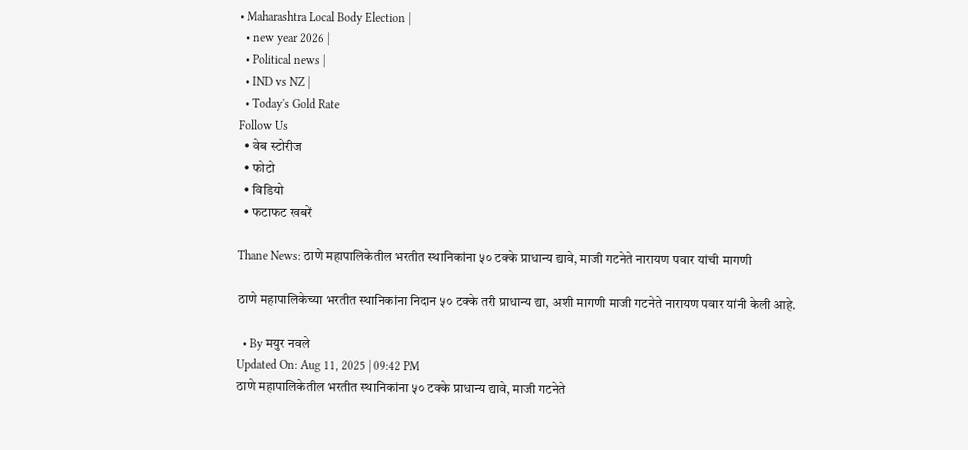• Maharashtra Local Body Election |
  • new year 2026 |
  • Political news |
  • IND vs NZ |
  • Today's Gold Rate
Follow Us
  • वेब स्टोरीज
  • फोटो
  • विडियो
  • फटाफट खबरें

Thane News: ठाणे महापालिकेतील भरतीत स्थानिकांना ५० टक्के प्राधान्य द्यावे, माजी गटनेते नारायण पवार यांची मागणी

ठाणे महापालिकेच्या भरतीत स्थानिकांना निदान ५० टक्के तरी प्राधान्य द्या, अशी मागणी माजी गटनेते नारायण पवार यांनी केली आहे.

  • By मयुर नवले
Updated On: Aug 11, 2025 | 09:42 PM
ठाणे महापालिकेतील भरतीत स्थानिकांना ५० टक्के प्राधान्य द्यावे, माजी गटनेते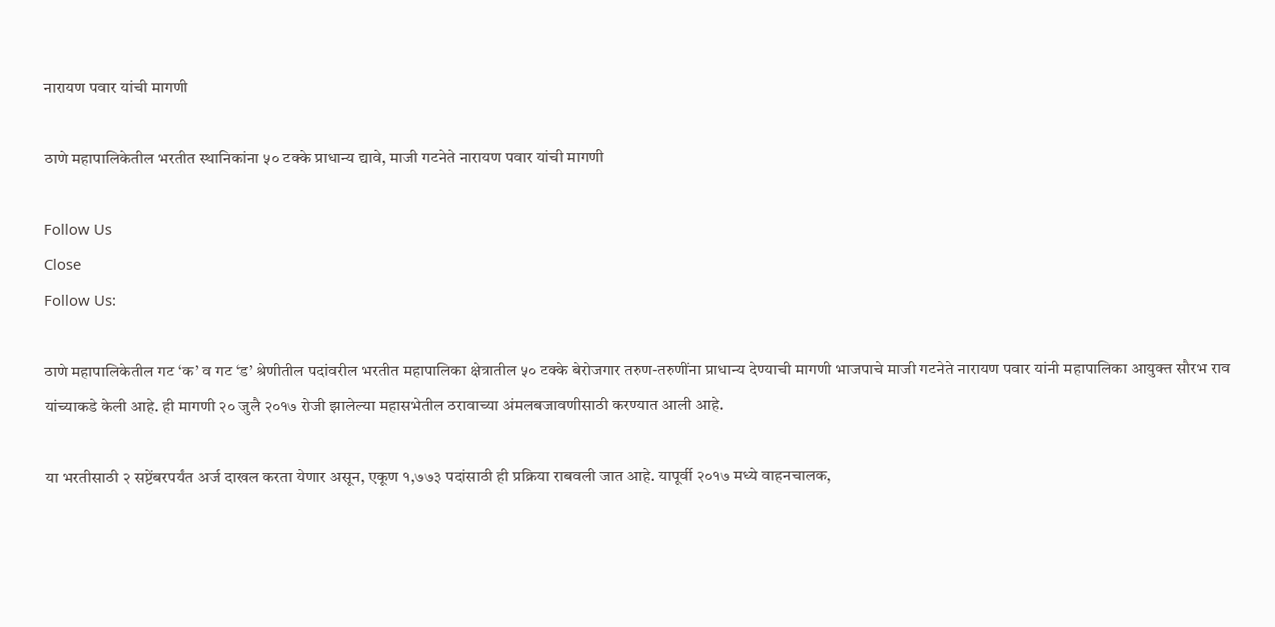नारायण पवार यांची मागणी

ठाणे महापालिकेतील भरतीत स्थानिकांना ५० टक्के प्राधान्य द्यावे, माजी गटनेते नारायण पवार यांची मागणी

Follow Us
Close
Follow Us:

ठाणे महापालिकेतील गट ‘क’ व गट ‘ड’ श्रेणीतील पदांवरील भरतीत महापालिका क्षेत्रातील ५० टक्के बेरोजगार तरुण-तरुणींना प्राधान्य देण्याची मागणी भाजपाचे माजी गटनेते नारायण पवार यांनी महापालिका आयुक्त सौरभ राव यांच्याकडे केली आहे. ही मागणी २० जुलै २०१७ रोजी झालेल्या महासभेतील ठरावाच्या अंमलबजावणीसाठी करण्यात आली आहे.

या भरतीसाठी २ सप्टेंबरपर्यंत अर्ज दाखल करता येणार असून, एकूण १,७७३ पदांसाठी ही प्रक्रिया राबवली जात आहे. यापूर्वी २०१७ मध्ये वाहनचालक,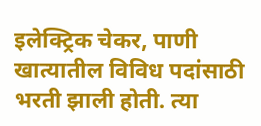इलेक्ट्रिक चेकर, पाणी खात्यातील विविध पदांसाठी भरती झाली होती. त्या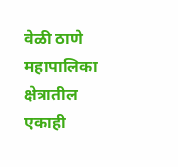वेळी ठाणे महापालिका क्षेत्रातील एकाही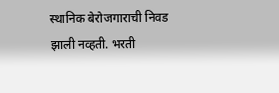स्थानिक बेरोजगाराची निवड झाली नव्हती. भरती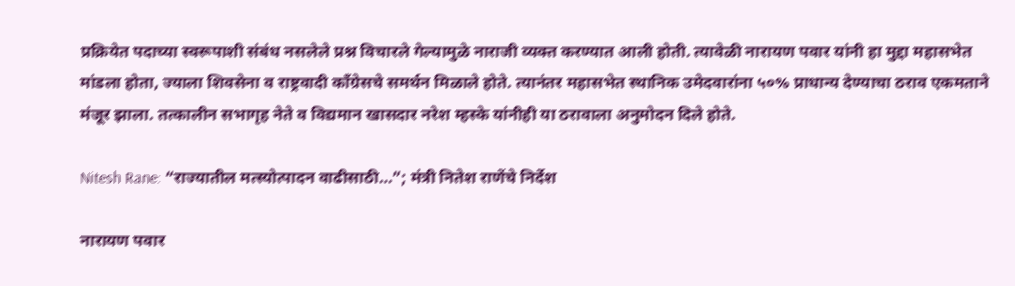प्रक्रियेत पदाच्या स्वरूपाशी संबंध नसलेले प्रश्न विचारले गेल्यामुळे नाराजी व्यक्त करण्यात आली होती. त्यावेळी नारायण पवार यांनी हा मुद्दा महासभेत मांडला होता, ज्याला शिवसेना व राष्ट्रवादी काँग्रेसचे समर्थन मिळाले होते. त्यानंतर महासभेत स्थानिक उमेदवारांना ५०% प्राधान्य देण्याचा ठराव एकमताने मंजूर झाला. तत्कालीन सभागृह नेते व विद्यमान खासदार नरेश म्हस्के यांनीही या ठरावाला अनुमोदन दिले होते.

Nitesh Rane: “राज्यातील मत्स्योत्पादन वाढीसाठी…”; मंत्री नितेश राणेंचे निर्देश

नारायण पवार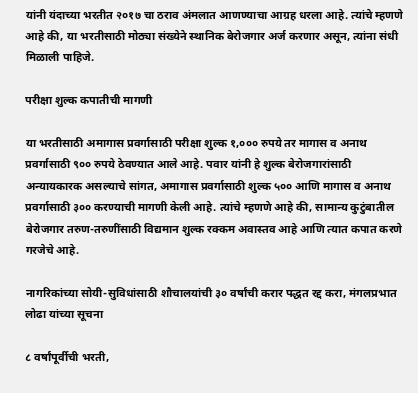यांनी यंदाच्या भरतीत २०१७ चा ठराव अंमलात आणण्याचा आग्रह धरला आहे. त्यांचे म्हणणे आहे की, या भरतीसाठी मोठ्या संख्येने स्थानिक बेरोजगार अर्ज करणार असून, त्यांना संधी मिळाली पाहिजे.

परीक्षा शुल्क कपातीची मागणी

या भरतीसाठी अमागास प्रवर्गासाठी परीक्षा शुल्क १,००० रुपये तर मागास व अनाथ प्रवर्गासाठी ९०० रुपये ठेवण्यात आले आहे. पवार यांनी हे शुल्क बेरोजगारांसाठी अन्यायकारक असल्याचे सांगत, अमागास प्रवर्गासाठी शुल्क ५०० आणि मागास व अनाथ प्रवर्गासाठी ३०० करण्याची मागणी केली आहे. त्यांचे म्हणणे आहे की, सामान्य कुटुंबातील बेरोजगार तरुण-तरुणींसाठी विद्यमान शुल्क रक्कम अवास्तव आहे आणि त्यात कपात करणे गरजेचे आहे.

नागरिकांच्या सोयी-सुविधांसाठी शौचालयांची ३० वर्षांची करार पद्धत रद्द करा, मंगलप्रभात लोढा यांच्या सूचना

८ वर्षांपूर्वीची भरती,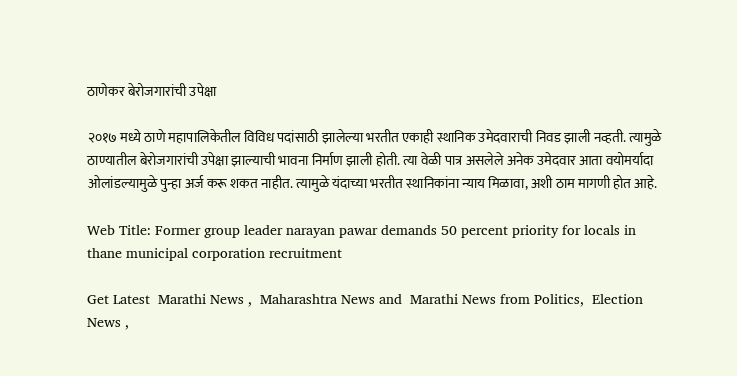ठाणेकर बेरोजगारांची उपेक्षा

२०१७ मध्ये ठाणे महापालिकेतील विविध पदांसाठी झालेल्या भरतीत एकाही स्थानिक उमेदवाराची निवड झाली नव्हती. त्यामुळे ठाण्यातील बेरोजगारांची उपेक्षा झाल्याची भावना निर्माण झाली होती. त्या वेळी पात्र असलेले अनेक उमेदवार आता वयोमर्यादा ओलांडल्यामुळे पुन्हा अर्ज करू शकत नाहीत. त्यामुळे यंदाच्या भरतीत स्थानिकांना न्याय मिळावा, अशी ठाम मागणी होत आहे.

Web Title: Former group leader narayan pawar demands 50 percent priority for locals in thane municipal corporation recruitment

Get Latest  Marathi News ,  Maharashtra News and  Marathi News from Politics,  Election News ,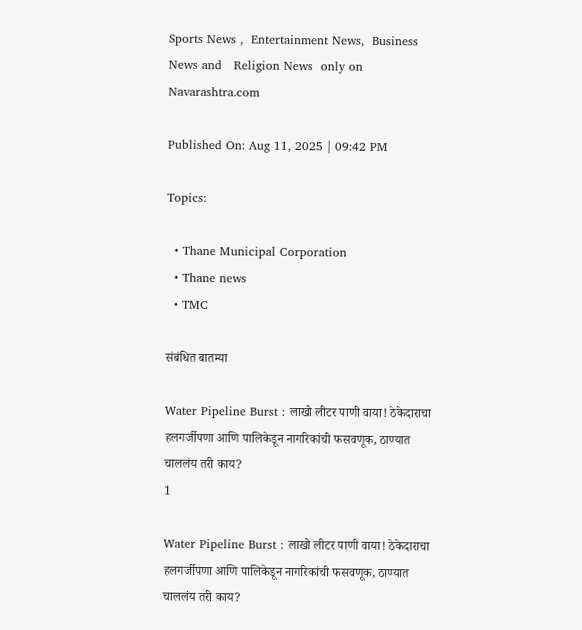Sports News ,  Entertainment News,  Business News and   Religion News  only on Navarashtra.com

Published On: Aug 11, 2025 | 09:42 PM

Topics:

  • Thane Municipal Corporation
  • Thane news
  • TMC

संबंधित बातम्या

Water Pipeline Burst : लाखो लीटर पाणी वाया! ठेकेदाराचा हलगर्जीपणा आणि पालिकेडून नागरिकांची फसवणूक, ठाण्यात चाललंय तरी काय?
1

Water Pipeline Burst : लाखो लीटर पाणी वाया! ठेकेदाराचा हलगर्जीपणा आणि पालिकेडून नागरिकांची फसवणूक, ठाण्यात चाललंय तरी काय?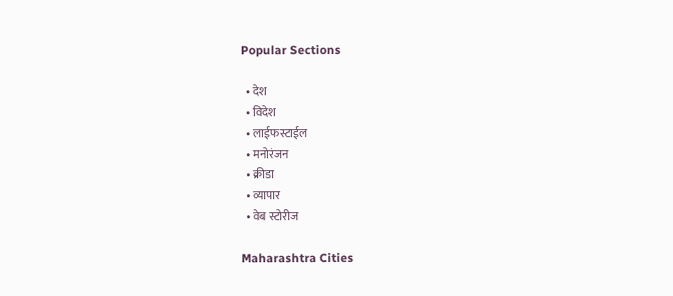Popular Sections

  • देश
  • विदेश
  • लाईफस्टाईल
  • मनोरंजन
  • क्रीडा
  • व्यापार
  • वेब स्टोरीज

Maharashtra Cities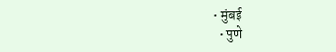• मुंबई
  • पुणे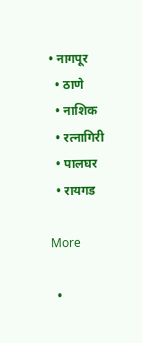• नागपूर
  • ठाणे
  • नाशिक
  • रत्नागिरी
  • पालघर
  • रायगड

More

  •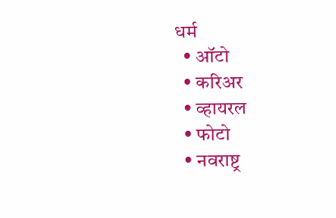धर्म
  • ऑटो
  • करिअर
  • व्हायरल
  • फोटो
  • नवराष्ट्र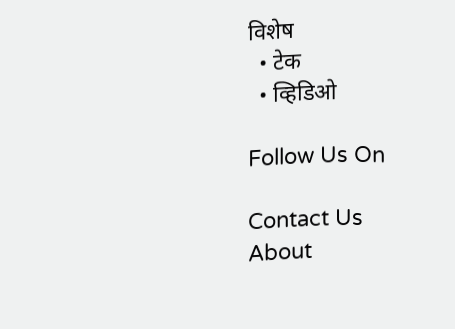विशेष
  • टेक
  • व्हिडिओ

Follow Us On

Contact Us About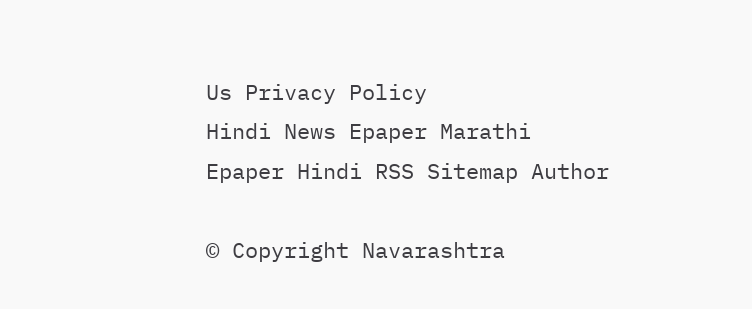Us Privacy Policy
Hindi News Epaper Marathi Epaper Hindi RSS Sitemap Author

© Copyright Navarashtra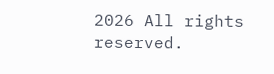2026 All rights reserved.